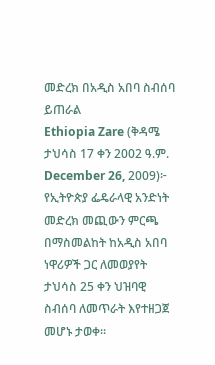መድረክ በአዲስ አበባ ስብሰባ ይጠራል
Ethiopia Zare (ቅዳሜ ታህሳስ 17 ቀን 2002 ዓ.ም. December 26, 2009)፦ የኢትዮጵያ ፌዴራላዊ አንድነት መድረክ መጪውን ምርጫ በማስመልከት ከአዲስ አበባ ነዋሪዎች ጋር ለመወያየት ታህሳስ 25 ቀን ህዝባዊ ስብሰባ ለመጥራት እየተዘጋጀ መሆኑ ታወቀ።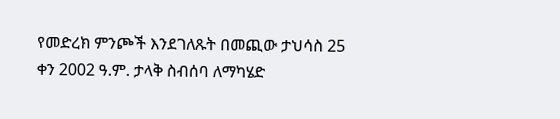የመድረክ ምንጮች እንደገለጹት በመጪው ታህሳስ 25 ቀን 2002 ዓ.ም. ታላቅ ስብሰባ ለማካሄድ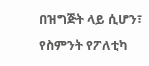በዝግጅት ላይ ሲሆን፣ የስምንት የፖለቲካ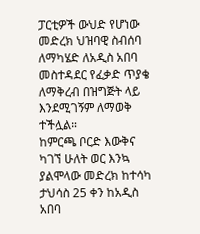ፓርቲዎች ውህድ የሆነው መድረክ ህዝባዊ ስብሰባ ለማካሄድ ለአዲስ አበባ መስተዳደር የፈቃድ ጥያቄ ለማቅረብ በዝግጅት ላይ እንደሚገኝም ለማወቅ ተችሏል።
ከምርጫ ቦርድ እውቅና ካገኘ ሁለት ወር እንኳ ያልሞላው መድረክ ከተሳካ ታህሳስ 25 ቀን ከአዲስ አበባ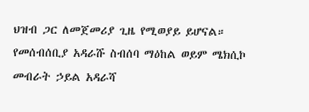ህዝብ ጋር ለመጀመሪያ ጊዜ የሚወያይ ይሆናል። የመሰብሰቢያ አዳራሹ ስብሰባ ማዕከል ወይም ሜክሲኮ መብራት ኃይል አዳራሻ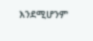እንደሚሆንም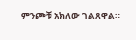ምንጮቹ አክለው ገልጸዋል።